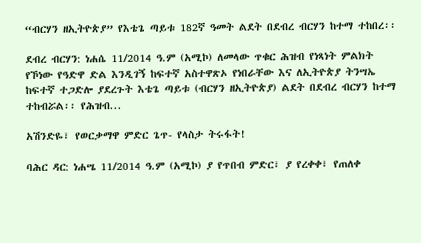“ብርሃን ዘኢትዮጵያ” የእቴጌ ጣይቱ 182ኛ ዓመት ልደት በደብረ ብርሃን ከተማ ተከበረ፡፡

ደብረ ብርሃን: ነሐሴ 11/2014 ዓ.ም (አሚኮ) ለመላው ጥቁር ሕዝብ የነጻነት ምልክት የኾነው የዓድዋ ድል እንዲገኝ ከፍተኛ አስተዋጽኦ የነበራቸው እና ለኢትዮጵያ ትንሣኤ ከፍተኛ ተጋድሎ ያደረጉት እቴጌ ጣይቱ (ብርሃን ዘኢትዮጵያ) ልደት በደብረ ብርሃን ከተማ ተከብሯል፡፡ የሕዝብ...

አሽንድዬ፣ የወርቃማዋ ምድር ጌጥ- የላስታ ትሩፋት!

ባሕር ዳር: ነሐሤ 11/2014 ዓ.ም (አሚኮ) ያ የጥበብ ምድር፣ ያ የረቀቀ፣ የጠለቀ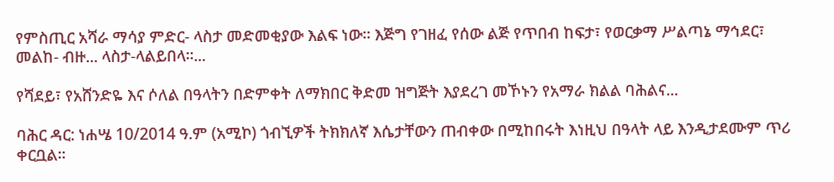የምስጢር አሻራ ማሳያ ምድር- ላስታ መድመቂያው እልፍ ነው። እጅግ የገዘፈ የሰው ልጅ የጥበብ ከፍታ፣ የወርቃማ ሥልጣኔ ማኅደር፣ መልከ- ብዙ... ላስታ-ላልይበላ።...

የሻደይ፣ የአሸንድዬ እና ሶለል በዓላትን በድምቀት ለማክበር ቅድመ ዝግጅት እያደረገ መኾኑን የአማራ ክልል ባሕልና...

ባሕር ዳር: ነሐሤ 10/2014 ዓ.ም (አሚኮ) ጎብኚዎች ትክክለኛ እሴታቸውን ጠብቀው በሚከበሩት እነዚህ በዓላት ላይ እንዲታደሙም ጥሪ ቀርቧል።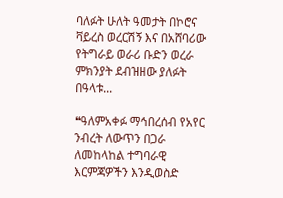ባለፉት ሁለት ዓመታት በኮሮና ቫይረስ ወረርሽኝ እና በአሸባሪው የትግራይ ወራሪ ቡድን ወረራ ምክንያት ደብዝዘው ያለፉት በዓላቱ...

❝ዓለምአቀፉ ማኅበረሰብ የአየር ንብረት ለውጥን በጋራ ለመከላከል ተግባራዊ እርምጃዎችን እንዲወስድ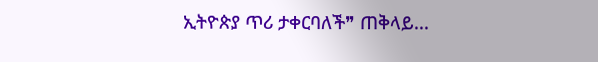ኢትዮጵያ ጥሪ ታቀርባለች❞ ጠቅላይ...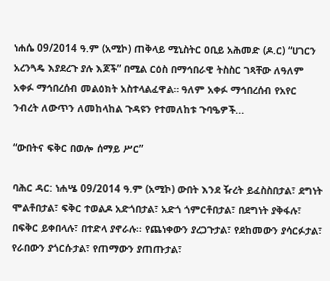ነሐሴ 09/2014 ዓ.ም (አሚኮ) ጠቅላይ ሚኒስትር ዐቢይ አሕመድ (ዶ.ር) “ሀገርን አረንጓዴ እያደረጉ ያሉ እጆች” በሚል ርዕስ በማኅበራዊ ትስስር ገጻቸው ለዓለም አቀፉ ማኅበረሰብ መልዕክት አስተላልፈዋል። ዓለም አቀፉ ማኅበረሰብ የአየር ንብረት ለውጥን ለመከላከል ጉዳዩን የተመለከቱ ጉባዔዎች...

“ውበትና ፍቅር በወሎ ሰማይ ሥር”

ባሕር ዳር: ነሐሤ 09/2014 ዓ.ም (አሚኮ) ውበት እንደ ዥረት ይፈስስበታል፣ ደግነት ሞልቶበታል፣ ፍቅር ተወልዶ አድጎበታል፣ አድጎ ጎምርቶበታል፣ በደግነት ያቅፋሉ፣ በፍቅር ይቀበላሉ፣ በተድላ ያኖራሉ፡፡ የጨነቀውን ያረጋጉታል፣ የደከመውን ያሳርፉታል፣ የራበውን ያጎርሱታል፣ የጠማውን ያጠጡታል፣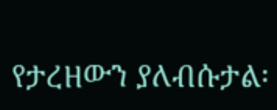የታረዘውን ያለብሱታል፡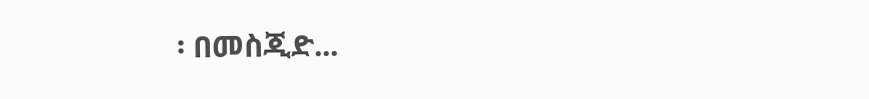፡ በመስጂድ...